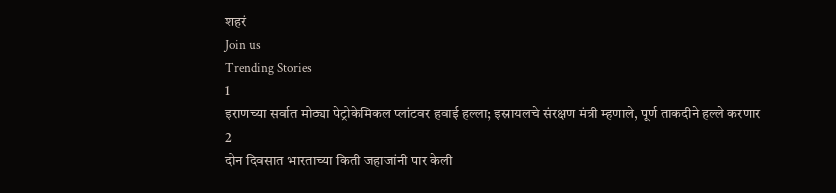शहरं
Join us
Trending Stories
1
इराणच्या सर्वात मोठ्या पेट्रोकेमिकल प्लांटवर हवाई हल्ला; इस्रायलचे संरक्षण मंत्री म्हणाले, पूर्ण ताकदीने हल्ले करणार
2
दोन दिवसात भारताच्या किती जहाजांनी पार केली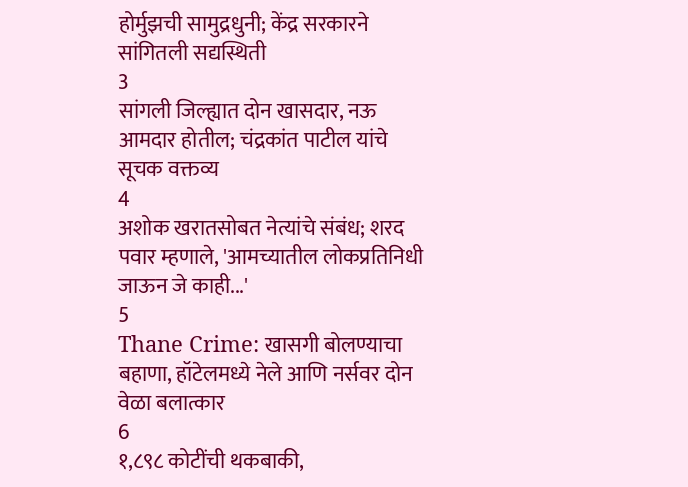होर्मुझची सामुद्रधुनी; केंद्र सरकारने सांगितली सद्यस्थिती
3
सांगली जिल्ह्यात दोन खासदार, नऊ आमदार होतील; चंद्रकांत पाटील यांचे सूचक वक्तव्य
4
अशोक खरातसोबत नेत्यांचे संबंध; शरद पवार म्हणाले, 'आमच्यातील लोकप्रतिनिधी जाऊन जे काही...'
5
Thane Crime: खासगी बोलण्याचा बहाणा, हॉटेलमध्ये नेले आणि नर्सवर दोन वेळा बलात्कार
6
१,८९८ कोटींची थकबाकी,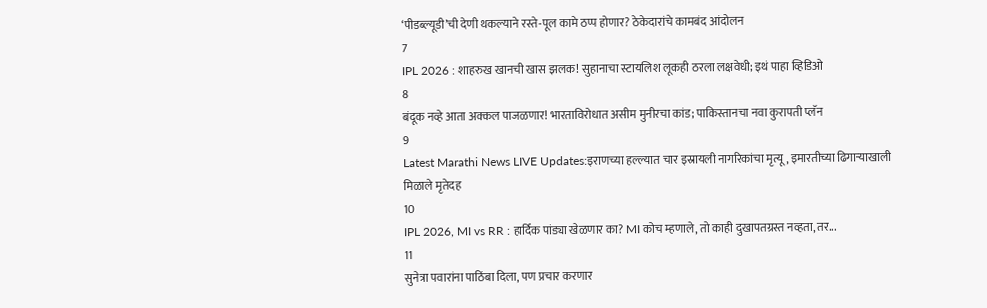‘पीडब्ल्यूडी’ची देणी थकल्याने रस्ते-पूल कामे ठप्प होणार? ठेकेदारांचे कामबंद आंदोलन
7
IPL 2026 : शाहरुख खानची खास झलक! सुहानाचा स्टायलिश लूकही ठरला लक्षवेधी; इथं पाहा व्हिडिओ
8
बंदूक नव्हे आता अक्कल पाजळणार! भारताविरोधात असीम मुनीरचा कांड; पाकिस्तानचा नवा कुरापती प्लॅन
9
Latest Marathi News LIVE Updates:इराणच्या हल्ल्यात चार इस्रायली नागरिकांचा मृत्यू, इमारतीच्या ढिगाऱ्याखाली मिळाले मृतेदह
10
IPL 2026, MI vs RR : हार्दिक पांड्या खेळणार का? MI कोच म्हणाले, तो काही दुखापतग्रस्त नव्हता, तर...
11
सुनेत्रा पवारांना पाठिंबा दिला, पण प्रचार करणार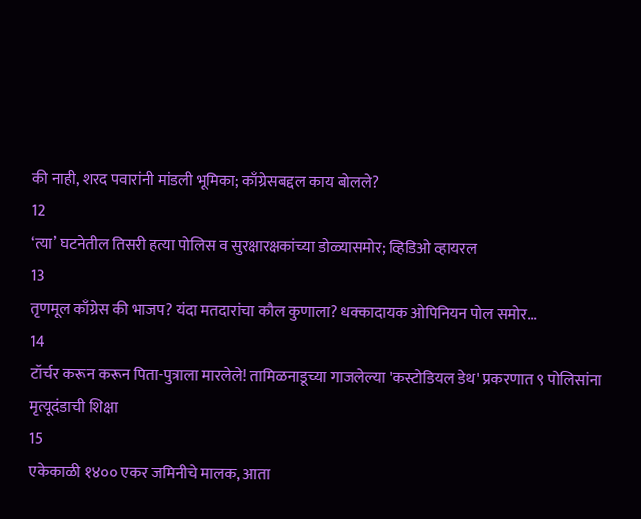की नाही, शरद पवारांनी मांडली भूमिका; काँग्रेसबद्दल काय बोलले?
12
‘त्या’ घटनेतील तिसरी हत्या पोलिस व सुरक्षारक्षकांच्या डोळ्यासमोर; व्हिडिओ व्हायरल
13
तृणमूल काँग्रेस की भाजप? यंदा मतदारांचा कौल कुणाला? धक्कादायक ओपिनियन पोल समोर...
14
टॉर्चर करून करून पिता-पुत्राला मारलेले! तामिळनाडूच्या गाजलेल्या 'कस्टोडियल डेथ' प्रकरणात ९ पोलिसांना मृत्यूदंडाची शिक्षा
15
एकेकाळी १४०० एकर जमिनीचे मालक, आता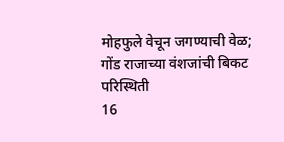मोहफुले वेचून जगण्याची वेळ; गोंड राजाच्या वंशजांची बिकट परिस्थिती
16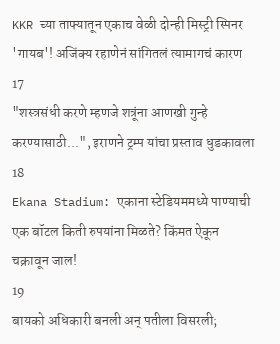KKR च्या ताफ्यातून एकाच वेळी दोन्ही मिस्ट्री स्पिनर 'गायब'! अजिंक्य रहाणेनं सांगितलं त्यामागचं कारण
17
"शस्त्रसंधी करणे म्हणजे शत्रूंना आणखी गुन्हे करण्यासाठी...", इराणने ट्रम्प यांचा प्रस्ताव धुडकावला
18
Ekana Stadium: एकाना स्टेडियममध्ये पाण्याची एक बॉटल किती रुपयांना मिळते? किंमत ऐकून चक्रावून जाल!
19
बायको अधिकारी बनली अन् पतीला विसरली;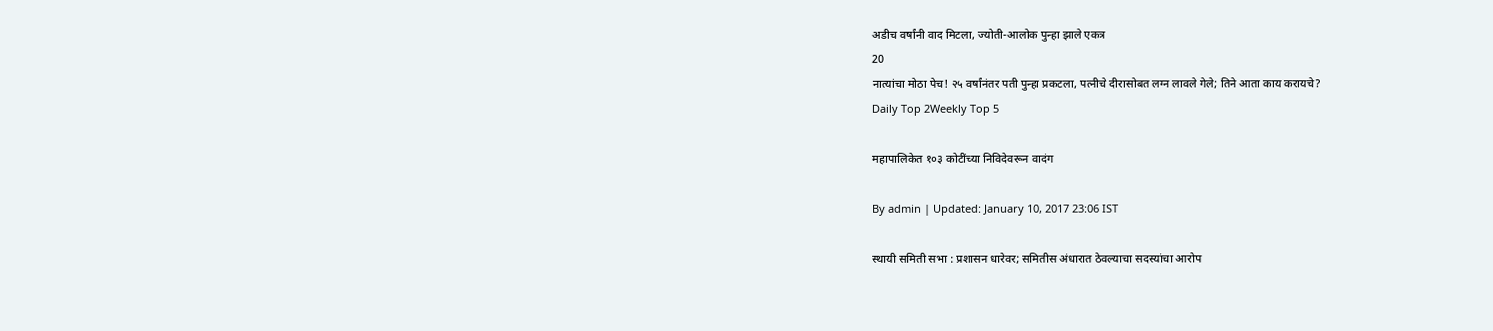अडीच वर्षांनी वाद मिटला, ज्योती-आलोक पुन्हा झाले एकत्र
20
नात्यांचा मोठा पेच! २५ वर्षांनंतर पती पुन्हा प्रकटला, पत्नीचे दीरासोबत लग्न लावले गेले; तिने आता काय करायचे?
Daily Top 2Weekly Top 5

महापालिकेत १०३ कोटींच्या निविदेवरून वादंग

By admin | Updated: January 10, 2017 23:06 IST

स्थायी समिती सभा : प्रशासन धारेवर; समितीस अंधारात ठेवल्याचा सदस्यांचा आरोप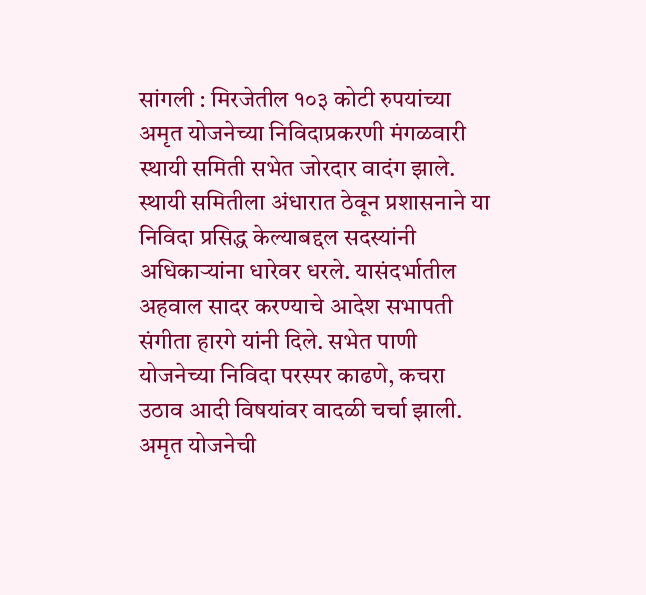सांगली : मिरजेतील १०३ कोटी रुपयांच्या अमृत योजनेच्या निविदाप्रकरणी मंगळवारी स्थायी समिती सभेत जोरदार वादंग झाले. स्थायी समितीला अंधारात ठेवून प्रशासनाने या निविदा प्रसिद्ध केल्याबद्दल सदस्यांनी अधिकाऱ्यांना धारेवर धरले. यासंदर्भातील अहवाल सादर करण्याचे आदेश सभापती संगीता हारगे यांनी दिले. सभेत पाणी योजनेच्या निविदा परस्पर काढणे, कचरा उठाव आदी विषयांवर वादळी चर्चा झाली. अमृत योजनेची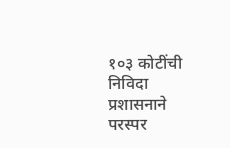१०३ कोटींची निविदा प्रशासनाने परस्पर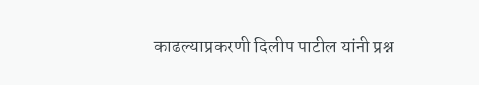काढल्याप्रकरणी दिलीप पाटील यांनी प्रश्न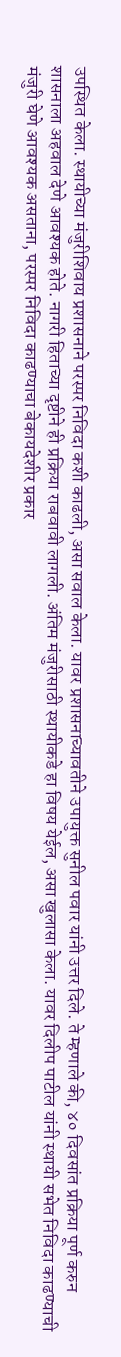उपस्थित केला. स्थायीच्या मंजुरीशिवाय प्रशासनाने परस्पर निविदा कशी काढली, असा सवाल केला. यावर प्रशासनाच्यावतीने उपायुक्त सुनील पवार यांनी उत्तर दिले. ते म्हणाले की, ४० दिवसांत प्रक्रिया पूर्ण करुन शासनाला अहवाल देणे आवश्यक होते. नागरी हिताच्या दृष्टीने ही प्रक्रिया राबवावी लागली. अंतिम मंजुरीसाठी स्थायीकडे हा विषय येईल, असा खुलासा केला. यावर दिलीप पाटील यांनी स्थायी सभेत निविदा काढण्याची मंजुरी घेणे आवश्यक असताना, परस्पर निविदा काढण्याचा बेकायदेशीर प्रकार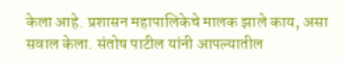केला आहे. प्रशासन महापालिकेचे मालक झाले काय, असा सवाल केला. संतोष पाटील यांनी आपल्यातील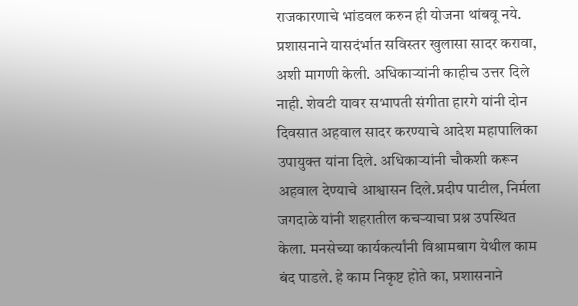राजकारणाचे भांडवल करुन ही योजना थांबवू नये. प्रशासनाने यासदंर्भात सविस्तर खुलासा सादर करावा, अशी मागणी केली. अधिकाऱ्यांनी काहीच उत्तर दिले नाही. शेवटी यावर सभापती संगीता हारगे यांनी दोन दिवसात अहवाल सादर करण्याचे आदेश महापालिका उपायुक्त यांना दिले. अधिकाऱ्यांनी चौकशी करून अहवाल देण्याचे आश्वासन दिले.प्रदीप पाटील, निर्मला जगदाळे यांनी शहरातील कचऱ्याचा प्रश्न उपस्थित केला. मनसेच्या कार्यकर्त्यांनी विश्रामबाग येथील काम बंद पाडले. हे काम निकृष्ट होते का, प्रशासनाने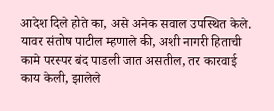आदेश दिले होते का, असे अनेक सवाल उपस्थित केले. यावर संतोष पाटील म्हणाले की, अशी नागरी हिताची कामे परस्पर बंद पाडली जात असतील, तर कारवाई काय केली, झालेले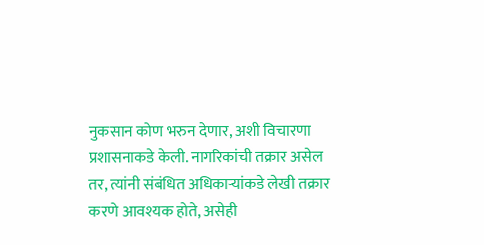नुकसान कोण भरुन देणार, अशी विचारणा प्रशासनाकडे केली. नागरिकांची तक्रार असेल तर, त्यांनी संबंधित अधिकाऱ्यांकडे लेखी तक्रार करणे आवश्यक होते, असेही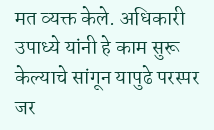मत व्यक्त केले. अधिकारी उपाध्ये यांनी हे काम सुरू केल्याचे सांगून यापुढे परस्पर जर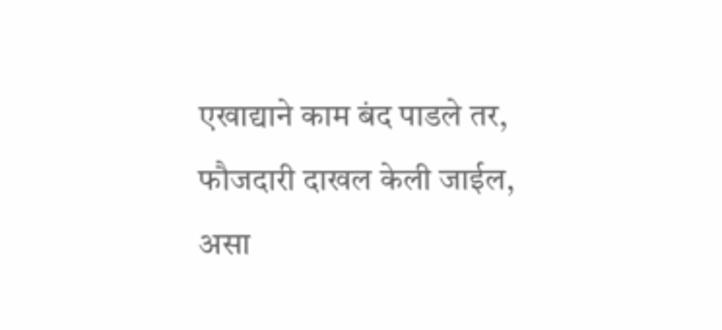एखाद्याने काम बंद पाडले तर, फौजदारी दाखल केली जाईल, असा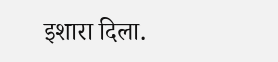इशारा दिला.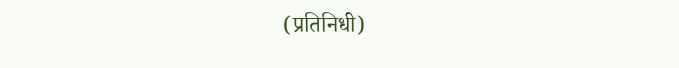(प्रतिनिधी)